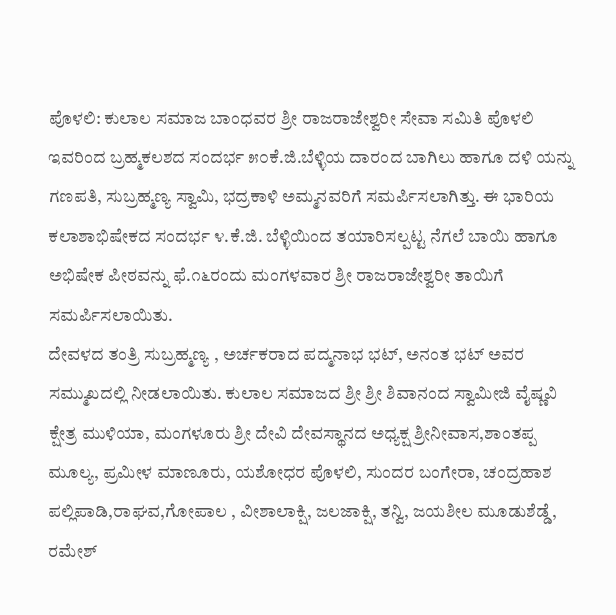ಪೊಳಲಿ: ಕುಲಾಲ ಸಮಾಜ ಬಾಂಧವರ ಶ್ರೀ ರಾಜರಾಜೇಶ್ವರೀ ಸೇವಾ ಸಮಿತಿ ಪೊಳಲಿ ಇವರಿಂದ ಬ್ರಹ್ಮಕಲಶದ ಸಂದರ್ಭ ೫೦ಕೆ.ಜಿ.ಬೆಳ್ಳಿಯ ದಾರಂದ ಬಾಗಿಲು ಹಾಗೂ ದಳಿ ಯನ್ನು ಗಣಪತಿ, ಸುಬ್ರಹ್ಮಣ್ಯ ಸ್ವಾಮಿ, ಭದ್ರಕಾಳಿ ಅಮ್ಮನವರಿಗೆ ಸಮರ್ಪಿಸಲಾಗಿತ್ತು. ಈ ಭಾರಿಯ ಕಲಾಶಾಭಿಷೇಕದ ಸಂದರ್ಭ ೪.ಕೆ.ಜಿ. ಬೆಳ್ಳಿಯಿಂದ ತಯಾರಿಸಲ್ಪಟ್ಟ ನೆಗಲೆ ಬಾಯಿ ಹಾಗೂ ಅಭಿಷೇಕ ಪೀಠವನ್ನು ಫೆ.೧೬ರಂದು ಮಂಗಳವಾರ ಶ್ರೀ ರಾಜರಾಜೇಶ್ವರೀ ತಾಯಿಗೆ ಸಮರ್ಪಿಸಲಾಯಿತು.
ದೇವಳದ ತಂತ್ರಿ ಸುಬ್ರಹ್ಮಣ್ಯ , ಅರ್ಚಕರಾದ ಪದ್ಮನಾಭ ಭಟ್, ಅನಂತ ಭಟ್ ಅವರ ಸಮ್ಮುಖದಲ್ಲಿ ನೀಡಲಾಯಿತು. ಕುಲಾಲ ಸಮಾಜದ ಶ್ರೀ ಶ್ರೀ ಶಿವಾನಂದ ಸ್ವಾಮೀಜಿ ವೈಷ್ಣವಿ ಕ್ಷೇತ್ರ ಮುಳಿಯಾ, ಮಂಗಳೂರು ಶ್ರೀ ದೇವಿ ದೇವಸ್ಥಾನದ ಅಧ್ಯಕ್ಷ ಶ್ರೀನೀವಾಸ,ಶಾಂತಪ್ಪ ಮೂಲ್ಯ, ಪ್ರಮೀಳ ಮಾಣೂರು, ಯಶೋಧರ ಪೊಳಲಿ, ಸುಂದರ ಬಂಗೇರಾ, ಚಂದ್ರಹಾಶ ಪಲ್ಲಿಪಾಡಿ,ರಾಘವ,ಗೋಪಾಲ , ವೀಶಾಲಾಕ್ಷಿ, ಜಲಜಾಕ್ಷಿ, ತನ್ವಿ, ಜಯಶೀಲ ಮೂಡುಶೆಡ್ಡೆ, ರಮೇಶ್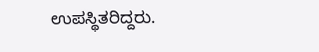ಉಪಸ್ಥಿತರಿದ್ದರು.